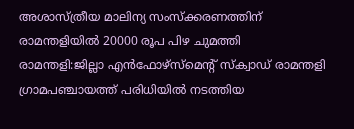അശാസ്ത്രീയ മാലിന്യ സംസ്ക്കരണത്തിന് രാമന്തളിയിൽ 20000 രൂപ പിഴ ചുമത്തി
രാമന്തളി:ജില്ലാ എൻഫോഴ്സ്മെന്റ് സ്ക്വാഡ് രാമന്തളി ഗ്രാമപഞ്ചായത്ത് പരിധിയിൽ നടത്തിയ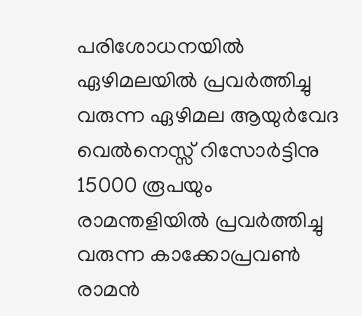പരിശോധനയിൽ ഏഴിമലയിൽ പ്രവർത്തിച്ചു വരുന്ന ഏഴിമല ആയുർവേദ വെൽനെസ്സ് റിസോർട്ടിനു 15000 രൂപയും രാമന്തളിയിൽ പ്രവർത്തിച്ചു വരുന്ന കാക്കോപ്രവൺ രാമൻ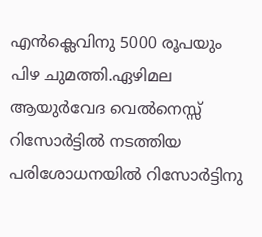എൻക്ലെവിനു 5000 രൂപയും പിഴ ചുമത്തി.ഏഴിമല ആയുർവേദ വെൽനെസ്സ് റിസോർട്ടിൽ നടത്തിയ പരിശോധനയിൽ റിസോർട്ടിനു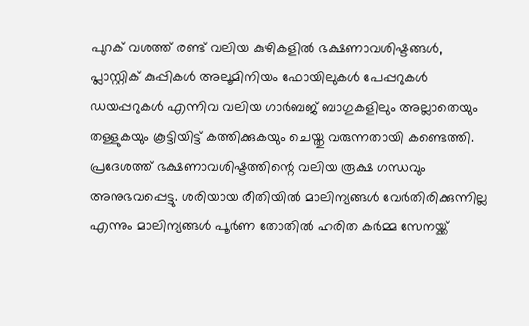പുറക് വശത്ത് രണ്ട് വലിയ കുഴികളിൽ ഭക്ഷണാവശിഷ്ടങ്ങൾ, പ്ലാസ്റ്റിക് കുപ്പികൾ അലൂമിനിയം ഫോയിലുകൾ പേപ്പറുകൾ ഡയപ്പറുകൾ എന്നിവ വലിയ ഗാർബജ് ബാഗുകളിലും അല്ലാതെയും തള്ളുകയും കൂട്ടിയിട്ട് കത്തിക്കുകയും ചെയ്തു വരുന്നതായി കണ്ടെത്തി. പ്രദേശത്ത് ഭക്ഷണാവശിഷ്ടത്തിന്റെ വലിയ രൂക്ഷ ഗന്ധവും അനുഭവപ്പെട്ടു. ശരിയായ രീതിയിൽ മാലിന്യങ്ങൾ വേർതിരിക്കുന്നില്ല എന്നും മാലിന്യങ്ങൾ പൂർണ തോതിൽ ഹരിത കർമ്മ സേനയ്ക്ക്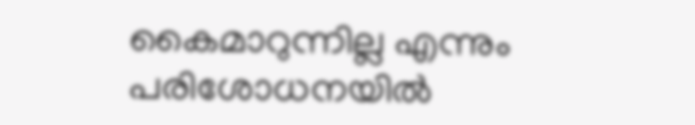കൈമാറുന്നില്ല എന്നും പരിശോധനയിൽ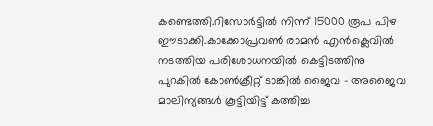കണ്ടെത്തി.റിസോർട്ടിൽ നിന്ന് 15000 രൂപ പിഴ ഈടാക്കി.കാക്കോപ്രവൺ രാമൻ എൻക്ലെവിൽ നടത്തിയ പരിശോധനയിൽ കെട്ടിടത്തിനു പുറകിൽ കോൺക്രീറ്റ് ടാങ്കിൽ ജൈവ – അജൈവ മാലിന്യങ്ങൾ കൂട്ടിയിട്ട് കത്തിച്ച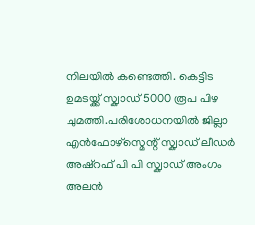നിലയിൽ കണ്ടെത്തി. കെട്ടിട ഉമടയ്ക്ക് സ്ക്വാഡ് 5000 രൂപ പിഴ ചുമത്തി.പരിശോധനയിൽ ജില്ലാ എൻഫോഴ്സ്മെന്റ് സ്ക്വാഡ് ലീഡർ അഷ്റഫ് പി പി സ്ക്വാഡ് അംഗം അലൻ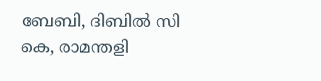ബേബി, ദിബിൽ സി കെ, രാമന്തളി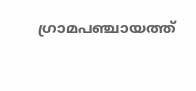ഗ്രാമപഞ്ചായത്ത്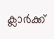ക്ലാർക്ക്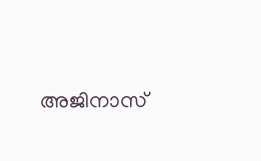അജിനാസ്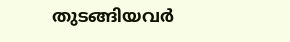തുടങ്ങിയവർ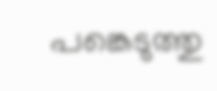പങ്കെടുത്തു